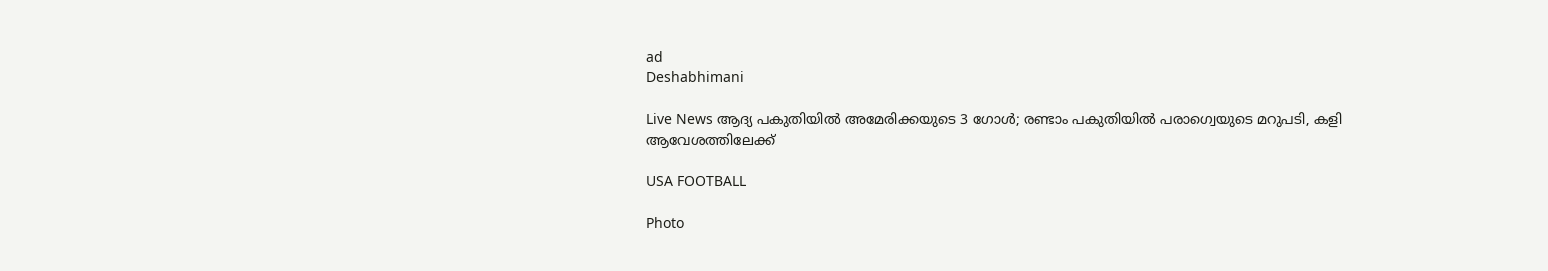ad
Deshabhimani

Live News ആദ്യ പകുതിയിൽ അമേരിക്കയുടെ 3 ഗോൾ; രണ്ടാം പകുതിയിൽ പരാഗ്വെയുടെ മറുപടി, കളി ആവേശത്തിലേക്ക്

USA FOOTBALL

Photo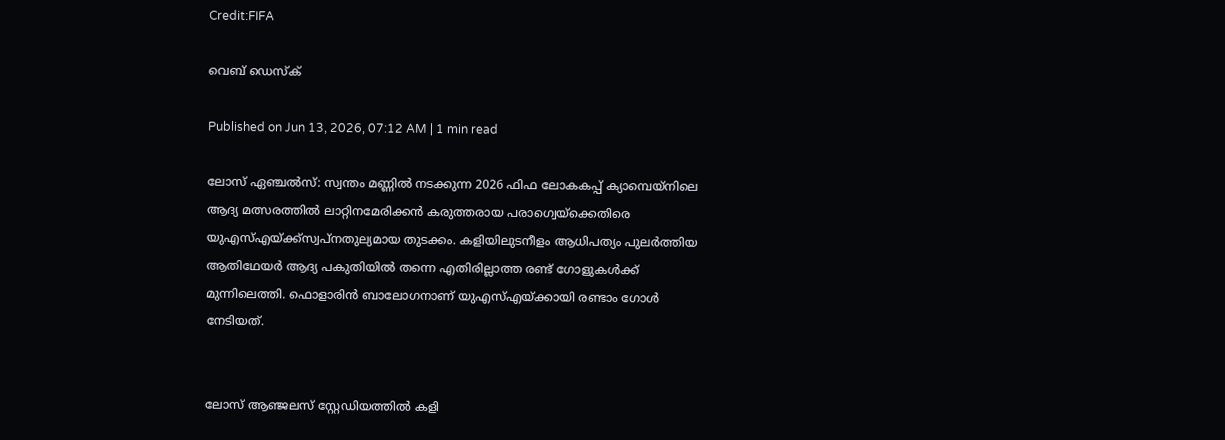Credit:FIFA

വെബ് ഡെസ്ക്

Published on Jun 13, 2026, 07:12 AM | 1 min read

ലോസ് ഏഞ്ചൽസ്: സ്വന്തം മണ്ണിൽ നടക്കുന്ന 2026 ഫിഫ ലോകകപ്പ് ക്യാമ്പെയ്നിലെ ആദ്യ മത്സരത്തിൽ ലാറ്റിനമേരിക്കൻ കരുത്തരായ പരാഗ്വെയ്‌ക്കെതിരെ യുഎസ്എയ്ക്ക്സ്വപ്നതുല്യമായ തുടക്കം. കളിയിലുടനീളം ആധിപത്യം പുലർത്തിയ ആതിഥേയർ ആദ്യ പകുതിയിൽ തന്നെ എതിരില്ലാത്ത രണ്ട് ഗോളുകൾക്ക് മുന്നിലെത്തി. ഫൊളാരിൻ ബാലോഗനാണ് യുഎസ്എയ്ക്കായി രണ്ടാം ഗോൾ നേടിയത്.


ലോസ് ആഞ്ജലസ് സ്റ്റേഡിയത്തിൽ കളി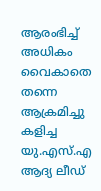ആരംഭിച്ച് അധികം വൈകാതെ തന്നെ ആക്രമിച്ചു കളിച്ച യു.എസ്.എ ആദ്യ ലീഡ്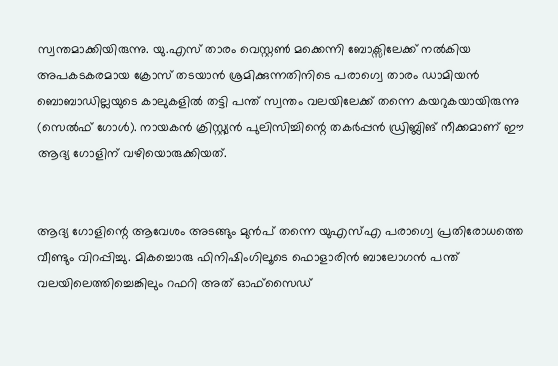സ്വന്തമാക്കിയിരുന്നു. യു.എസ് താരം വെസ്റ്റൺ മക്കെന്നി ബോക്സിലേക്ക് നൽകിയ അപകടകരമായ ക്രോസ് തടയാൻ ശ്രമിക്കുന്നതിനിടെ പരാഗ്വെ താരം ഡാമിയൻ ബൊബാഡില്ലയുടെ കാലുകളിൽ തട്ടി പന്ത് സ്വന്തം വലയിലേക്ക് തന്നെ കയറുകയായിരുന്നു (സെൽഫ് ഗോൾ). നായകൻ ക്രിസ്റ്റ്യൻ പുലിസിച്ചിന്റെ തകർപ്പൻ ഡ്രിബ്ലിങ് നീക്കമാണ് ഈ ആദ്യ ഗോളിന് വഴിയൊരുക്കിയത്.


ആദ്യ ഗോളിന്റെ ആവേശം അടങ്ങും മുൻപ് തന്നെ യുഎസ്എ പരാഗ്വെ പ്രതിരോധത്തെ വീണ്ടും വിറപ്പിച്ചു. മികച്ചൊരു ഫിനിഷിംഗിലൂടെ ഫൊളാരിൻ ബാലോഗൻ പന്ത് വലയിലെത്തിച്ചെങ്കിലും റഫറി അത് ഓഫ്‌സൈഡ്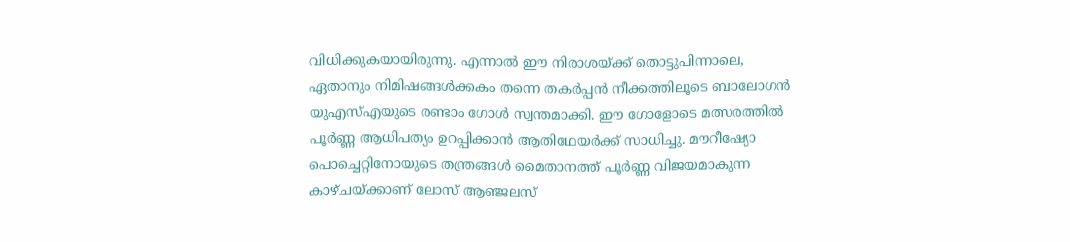വിധിക്കുകയായിരുന്നു. എന്നാൽ ഈ നിരാശയ്ക്ക് തൊട്ടുപിന്നാലെ, ഏതാനും നിമിഷങ്ങൾക്കകം തന്നെ തകർപ്പൻ നീക്കത്തിലൂടെ ബാലോഗൻ യുഎസ്എയുടെ രണ്ടാം ഗോൾ സ്വന്തമാക്കി. ഈ ഗോളോടെ മത്സരത്തിൽ പൂർണ്ണ ആധിപത്യം ഉറപ്പിക്കാൻ ആതിഥേയർക്ക് സാധിച്ചു. മൗറീഷ്യോ പൊച്ചെറ്റിനോയുടെ തന്ത്രങ്ങൾ മൈതാനത്ത് പൂർണ്ണ വിജയമാകുന്ന കാഴ്ചയ്ക്കാണ് ലോസ് ആഞ്ജലസ്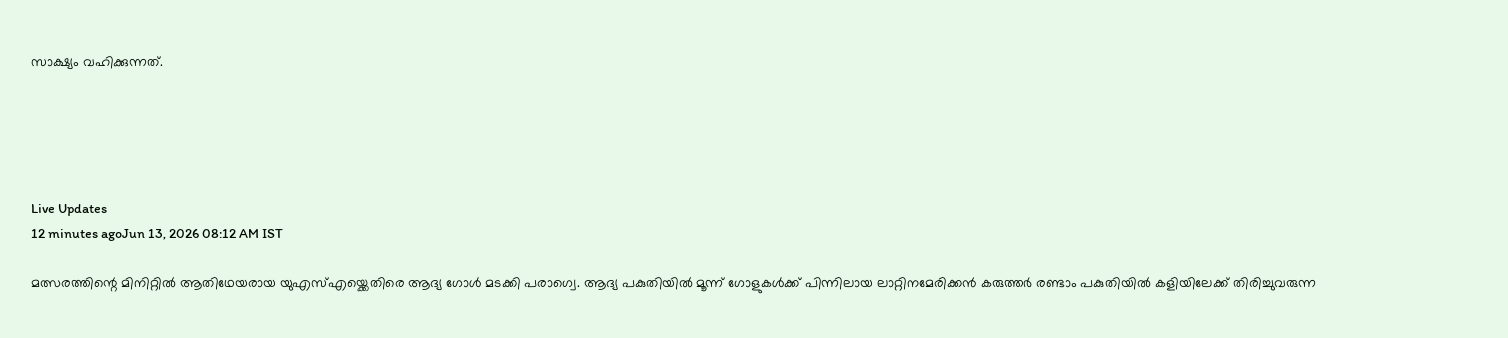സാക്ഷ്യം വഹിക്കുന്നത്.





Live Updates
12 minutes agoJun 13, 2026 08:12 AM IST

മത്സരത്തിന്റെ മിനിറ്റിൽ ആതിഥേയരായ യുഎസ്എയ്ക്കെതിരെ ആദ്യ ഗോൾ മടക്കി പരാഗ്വെ. ആദ്യ പകുതിയിൽ മൂന്ന് ഗോളുകൾക്ക് പിന്നിലായ ലാറ്റിനമേരിക്കൻ കരുത്തർ രണ്ടാം പകുതിയിൽ കളിയിലേക്ക് തിരിച്ചുവരുന്ന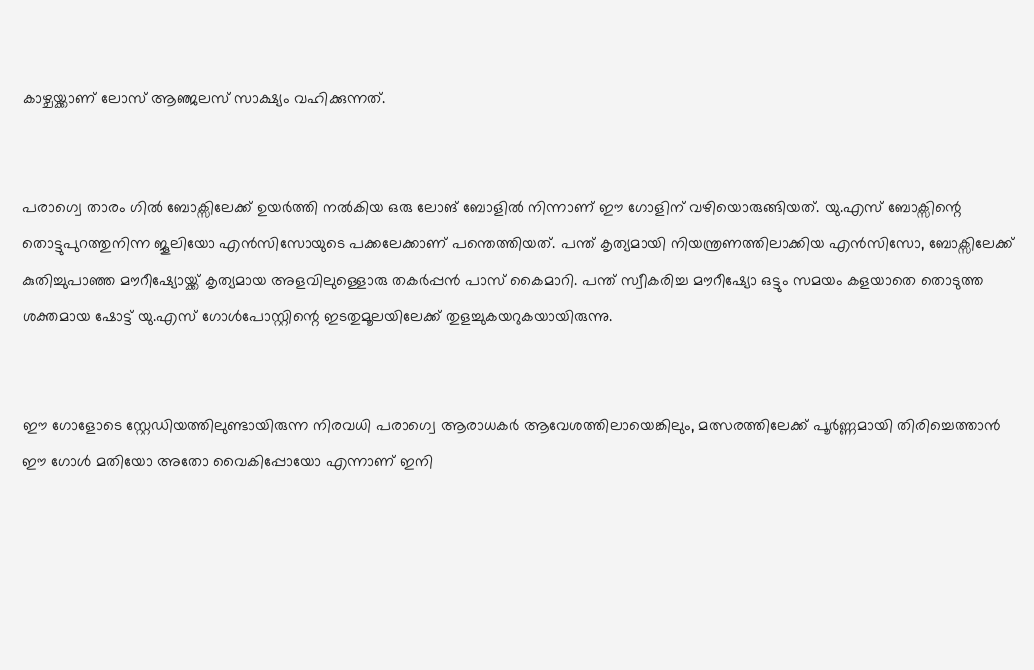കാഴ്ചയ്ക്കാണ് ലോസ് ആഞ്ജലസ് സാക്ഷ്യം വഹിക്കുന്നത്.


പരാഗ്വെ താരം ഗിൽ ബോക്സിലേക്ക് ഉയർത്തി നൽകിയ ഒരു ലോങ് ബോളിൽ നിന്നാണ് ഈ ഗോളിന് വഴിയൊരുങ്ങിയത്. യു.എസ് ബോക്സിന്റെ തൊട്ടുപുറത്തുനിന്ന ജൂലിയോ എൻസിസോയുടെ പക്കലേക്കാണ് പന്തെത്തിയത്. പന്ത് കൃത്യമായി നിയന്ത്രണത്തിലാക്കിയ എൻസിസോ, ബോക്സിലേക്ക് കുതിച്ചുപാഞ്ഞ മൗറീഷ്യോയ്ക്ക് കൃത്യമായ അളവിലുള്ളൊരു തകർപ്പൻ പാസ് കൈമാറി. പന്ത് സ്വീകരിച്ച മൗറീഷ്യോ ഒട്ടും സമയം കളയാതെ തൊടുത്ത ശക്തമായ ഷോട്ട് യു.എസ് ഗോൾപോസ്റ്റിന്റെ ഇടതുമൂലയിലേക്ക് തുളച്ചുകയറുകയായിരുന്നു.


ഈ ഗോളോടെ സ്റ്റേഡിയത്തിലുണ്ടായിരുന്ന നിരവധി പരാഗ്വെ ആരാധകർ ആവേശത്തിലായെങ്കിലും, മത്സരത്തിലേക്ക് പൂർണ്ണമായി തിരിച്ചെത്താൻ ഈ ഗോൾ മതിയോ അതോ വൈകിപ്പോയോ എന്നാണ് ഇനി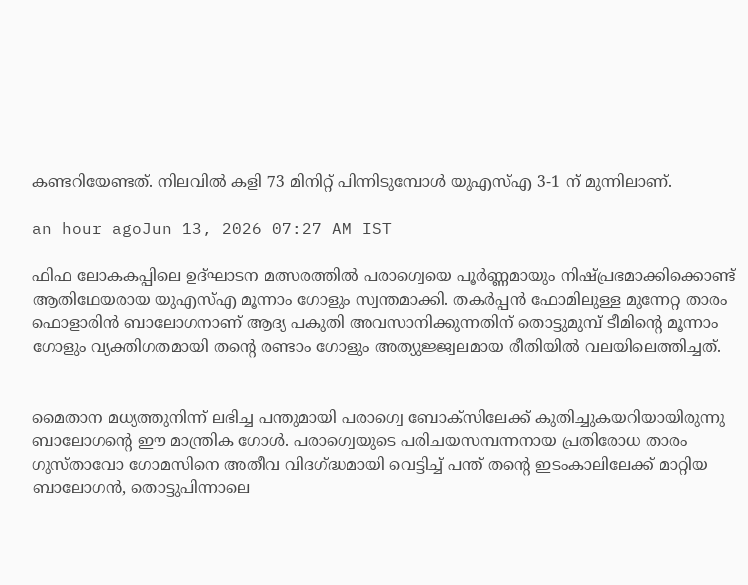കണ്ടറിയേണ്ടത്. നിലവിൽ കളി 73 മിനിറ്റ് പിന്നിടുമ്പോൾ യുഎസ്എ 3-1 ന് മുന്നിലാണ്.

an hour agoJun 13, 2026 07:27 AM IST

ഫിഫ ലോകകപ്പിലെ ഉദ്ഘാടന മത്സരത്തിൽ പരാഗ്വെയെ പൂർണ്ണമായും നിഷ്പ്രഭമാക്കിക്കൊണ്ട് ആതിഥേയരായ യുഎസ്എ മൂന്നാം ഗോളും സ്വന്തമാക്കി. തകർപ്പൻ ഫോമിലുള്ള മുന്നേറ്റ താരം ഫൊളാരിൻ ബാലോഗനാണ് ആദ്യ പകുതി അവസാനിക്കുന്നതിന് തൊട്ടുമുമ്പ് ടീമിന്റെ മൂന്നാം ഗോളും വ്യക്തിഗതമായി തന്റെ രണ്ടാം ഗോളും അത്യുജ്ജ്വലമായ രീതിയിൽ വലയിലെത്തിച്ചത്.


മൈതാന മധ്യത്തുനിന്ന് ലഭിച്ച പന്തുമായി പരാഗ്വെ ബോക്സിലേക്ക് കുതിച്ചുകയറിയായിരുന്നു ബാലോഗന്റെ ഈ മാന്ത്രിക ഗോൾ. പരാഗ്വെയുടെ പരിചയസമ്പന്നനായ പ്രതിരോധ താരം ഗുസ്താവോ ഗോമസിനെ അതീവ വിദഗ്ദ്ധമായി വെട്ടിച്ച് പന്ത് തന്റെ ഇടംകാലിലേക്ക് മാറ്റിയ ബാലോഗൻ, തൊട്ടുപിന്നാലെ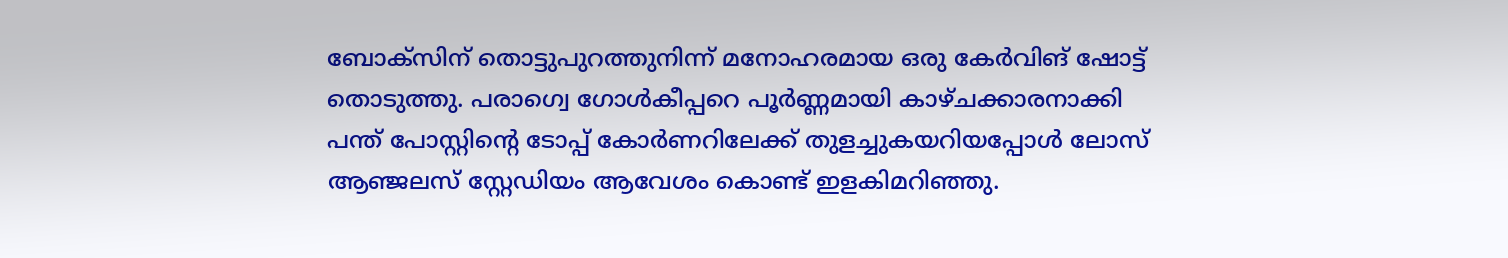ബോക്സിന് തൊട്ടുപുറത്തുനിന്ന് മനോഹരമായ ഒരു കേർവിങ് ഷോട്ട് തൊടുത്തു. പരാഗ്വെ ഗോൾകീപ്പറെ പൂർണ്ണമായി കാഴ്ചക്കാരനാക്കി പന്ത് പോസ്റ്റിന്റെ ടോപ്പ് കോർണറിലേക്ക് തുളച്ചുകയറിയപ്പോൾ ലോസ് ആഞ്ജലസ് സ്റ്റേഡിയം ആവേശം കൊണ്ട് ഇളകിമറിഞ്ഞു.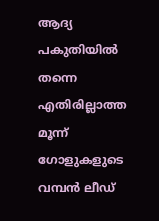ആദ്യ പകുതിയിൽ തന്നെ എതിരില്ലാത്ത മൂന്ന് ഗോളുകളുടെ വമ്പൻ ലീഡ്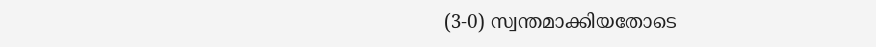(3-0) സ്വന്തമാക്കിയതോടെ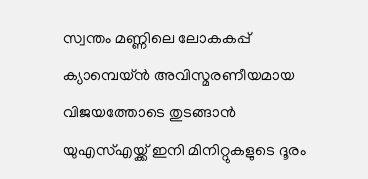സ്വന്തം മണ്ണിലെ ലോകകപ്പ് ക്യാമ്പെയ്ൻ അവിസ്മരണീയമായ വിജയത്തോടെ തുടങ്ങാൻ യുഎസ്എയ്ക്ക് ഇനി മിനിറ്റുകളുടെ ദൂരം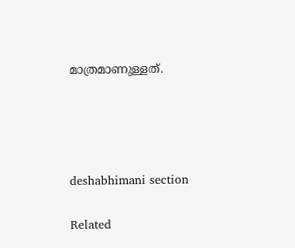മാത്രമാണുള്ളത്.




deshabhimani section

Related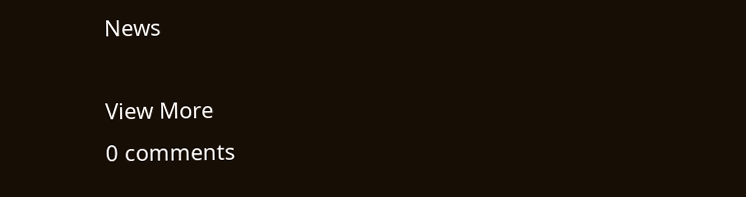News

View More
0 comments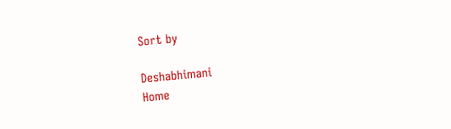Sort by

Deshabhimani
Home